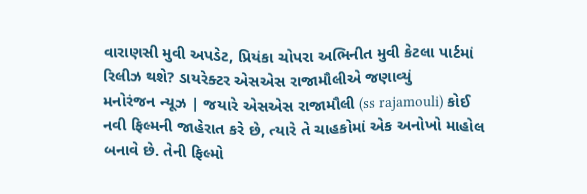વારાણસી મુવી અપડેટ, પ્રિયંકા ચોપરા અભિનીત મુવી કેટલા પાર્ટમાં રિલીઝ થશે? ડાયરેક્ટર એસએસ રાજામૌલીએ જણાવ્યું
મનોરંજન ન્યૂઝ | જયારે એસએસ રાજામૌલી (ss rajamouli) કોઈ નવી ફિલ્મની જાહેરાત કરે છે, ત્યારે તે ચાહકોમાં એક અનોખો માહોલ બનાવે છે. તેની ફિલ્મો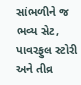સાંભળીને જ ભવ્ય સેટ, પાવરફુલ સ્ટોરી અને તીવ્ર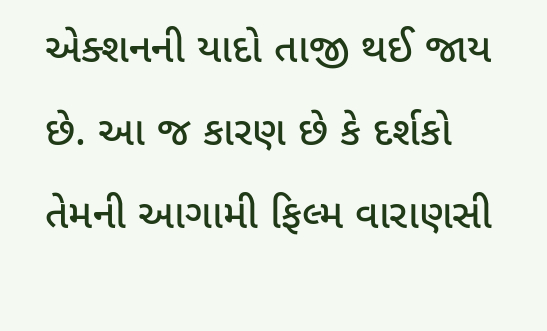એક્શનની યાદો તાજી થઈ જાય છે. આ જ કારણ છે કે દર્શકો તેમની આગામી ફિલ્મ વારાણસી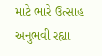માટે ભારે ઉત્સાહ અનુભવી રહ્યા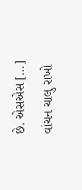છે. એસએસ […]
વાંચન ચાલુ રાખો